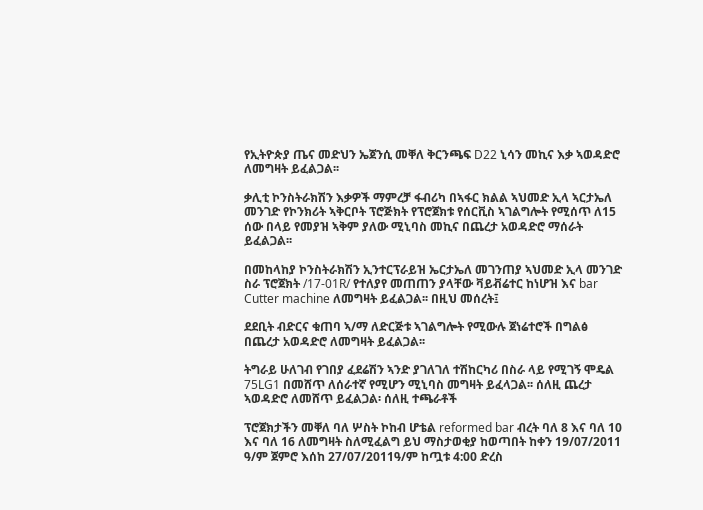የኢትዮጵያ ጤና መድህን ኤጀንሲ መቐለ ቅርንጫፍ D22 ኒሳን መኪና እቃ ኣወዳድሮ ለመግዛት ይፈልጋል፡፡

ቃሊቲ ኮንስትራክሽን እቃዎች ማምረቻ ፋብሪካ በኣፋር ክልል ኣህመድ ኢላ ኣርታኤለ መንገድ የኮንክሪት ኣቅርቦት ፕሮጅክት የፕሮጀክቱ የሰርቪስ ኣገልግሎት የሚሰጥ ለ15 ሰው በላይ የመያዝ ኣቅም ያለው ሚኒባስ መኪና በጨረታ አወዳድሮ ማሰራት ይፈልጋል፡፡

በመከላከያ ኮንስትራክሽን ኢንተርፕራይዝ ኤርታኤለ መገንጠያ ኣህመድ ኢላ መንገድ ስራ ፕሮጀክት /17-01R/ የተለያየ መጠጠን ያላቸው ቫይቭሬተር ከነሆዝ እና bar Cutter machine ለመግዛት ይፈልጋል፡፡ በዚህ መሰረት፤

ደደቢት ብድርና ቁጠባ ኣ/ማ ለድርጅቱ ኣገልግሎት የሚውሉ ጀነሬተሮች በግልፅ በጨረታ አወዳድሮ ለመግዛት ይፈልጋል፡፡

ትግራይ ሁለገብ የገበያ ፈደሬሽን ኣንድ ያገለገለ ተሽከርካሪ በስራ ላይ የሚገኝ ሞዴል 75LG1 በመሸጥ ለሰራተኛ የሚሆን ሚኒባስ መግዛት ይፈላጋል፡፡ ሰለዚ ጨረታ ኣወዳድሮ ለመሸጥ ይፈልጋል፡ ሰለዚ ተጫራቶች

ፕሮጀክታችን መቐለ ባለ ሦስት ኮከብ ሆቴል reformed bar ብረት ባለ 8 እና ባለ 10 እና ባለ 16 ለመግዛት ስለሚፈልግ ይህ ማስታወቂያ ከወጣበት ከቀን 19/07/2011 ዓ/ም ጀምሮ እሰከ 27/07/2011ዓ/ም ከጧቱ 4:00 ድረስ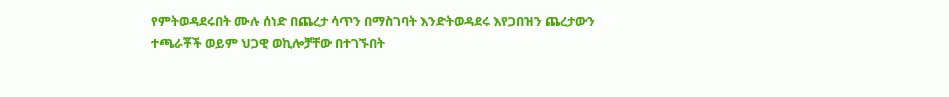የምትወዳደሩበት ሙሉ ሰነድ በጨረታ ሳጥን በማስገባት እንድትወዳደሩ እየጋበዝን ጨረታውን ተጫራቾች ወይም ህጋዊ ወኪሎቻቸው በተገኙበት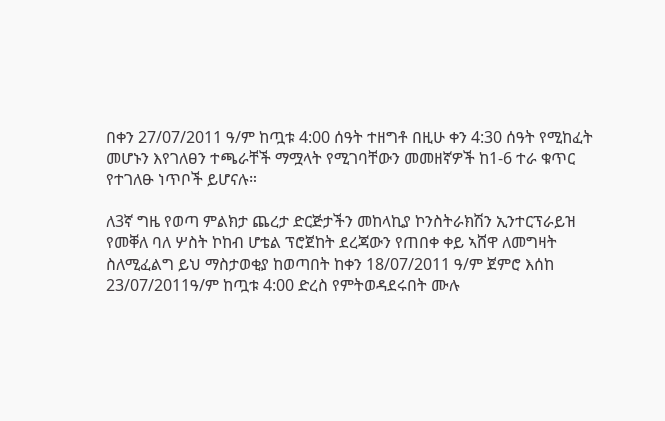በቀን 27/07/2011 ዓ/ም ከጧቱ 4:00 ሰዓት ተዘግቶ በዚሁ ቀን 4:30 ሰዓት የሚከፈት መሆኑን እየገለፀን ተጫራቸች ማሟላት የሚገባቸውን መመዘኛዎች ከ1-6 ተራ ቁጥር የተገለፁ ነጥቦች ይሆናሉ።

ለ3ኛ ግዜ የወጣ ምልክታ ጨረታ ድርጅታችን መከላኪያ ኮንስትራክሽን ኢንተርፕራይዝ የመቐለ ባለ ሦስት ኮከብ ሆቴል ፕሮጀከት ደረጃውን የጠበቀ ቀይ ኣሸዋ ለመግዛት ስለሚፈልግ ይህ ማስታወቂያ ከወጣበት ከቀን 18/07/2011 ዓ/ም ጀምሮ እሰከ 23/07/2011ዓ/ም ከጧቱ 4:00 ድረስ የምትወዳደሩበት ሙሉ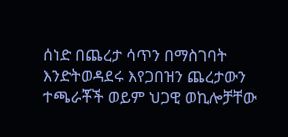ሰነድ በጨረታ ሳጥን በማስገባት እንድትወዳደሩ እየጋበዝን ጨረታውን ተጫራቾች ወይም ህጋዊ ወኪሎቻቸው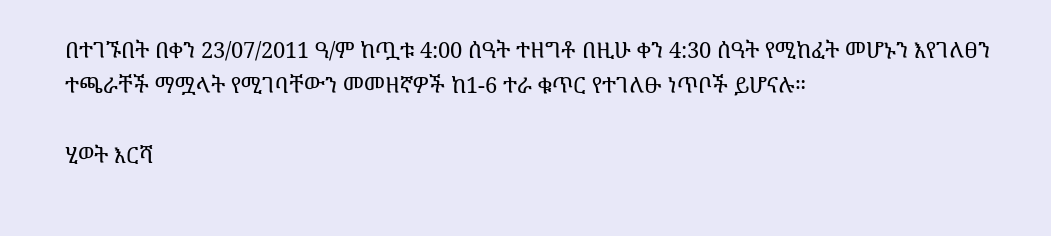በተገኙበት በቀን 23/07/2011 ዓ/ም ከጧቱ 4:00 ሰዓት ተዘግቶ በዚሁ ቀን 4:30 ሰዓት የሚከፈት መሆኑን እየገለፀን ተጫራቸች ማሟላት የሚገባቸውን መመዘኛዎች ከ1-6 ተራ ቁጥር የተገለፁ ነጥቦች ይሆናሉ።

ሂወት እርሻ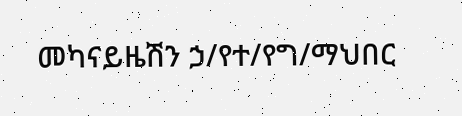መካናይዜሽን ኃ/የተ/የግ/ማህበር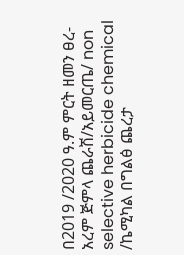በ2019 /2020 ዓ.ም ምርት ዘመን ፀረ-አረም ጅምላ ጨራሽ/አይመርጤ/ non selective herbicide chemical /ኬሚካል በግልፅ ጨረታ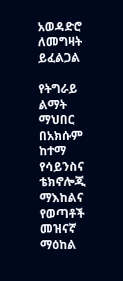አወዳድሮ ለመግዛት ይፈልጋል

የትግራይ ልማት ማህበር በአክሱም ከተማ የሳይንስና ቴክኖሎጂ ማእከልና የወጣቶች መዝናኛ ማዕከል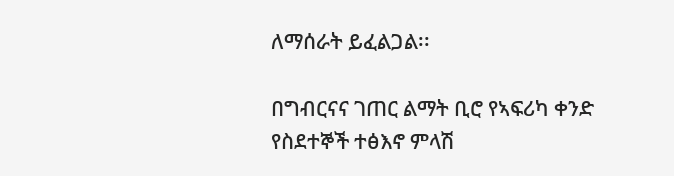ለማሰራት ይፈልጋል፡፡

በግብርናና ገጠር ልማት ቢሮ የኣፍሪካ ቀንድ የስደተኞች ተፅእኖ ምላሽ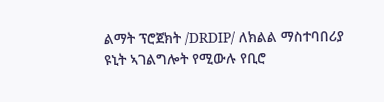ልማት ፕሮጀክት /DRDIP/ ለክልል ማስተባበሪያ ዩኒት ኣገልግሎት የሚውሉ የቢሮ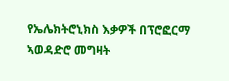የኤሌክትሮኒክስ እቃዎች በፕሮፎርማ ኣወዳድሮ መግዛት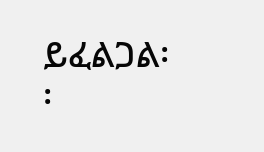ይፈልጋል፡፡